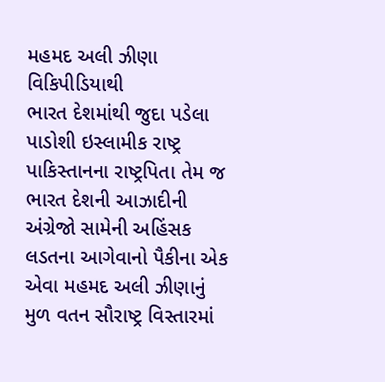મહમદ અલી ઝીણા
વિકિપીડિયાથી
ભારત દેશમાંથી જુદા પડેલા પાડોશી ઇસ્લામીક રાષ્ટ્ર પાકિસ્તાનના રાષ્ટ્રપિતા તેમ જ ભારત દેશની આઝાદીની અંગ્રેજો સામેની અહિંસક લડતના આગેવાનો પૈકીના એક એવા મહમદ અલી ઝીણાનું મુળ વતન સૌરાષ્ટ્ર વિસ્તારમાં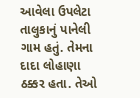આવેલા ઉપલેટા તાલુકાનું પાનેલી ગામ હતું. તેમના દાદા લોહાણા ઠક્કર હતા. તેઓ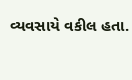વ્યવસાયે વકીલ હતા.